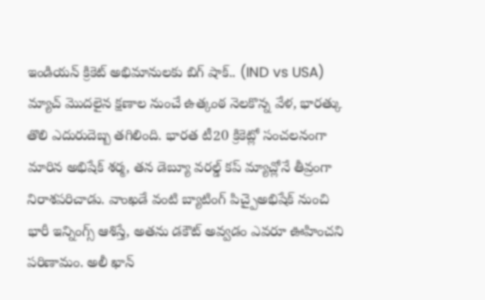ఇండియన్ క్రికెట్ అభిమానులకు బిగ్ షాక్.. (IND vs USA) మ్యాచ్ మొదలైన క్షణాల నుంచే ఉత్కంఠ నెలకొన్న వేళ, భారత్కు తొలి ఎదురుదెబ్బ తగిలింది. భారత టీ20 క్రికెట్లో సంచలనంగా మారిన అభిషేక్ శర్మ, తన డెబ్యూ వరల్డ్ కప్ మ్యాచ్లోనే తీవ్రంగా నిరాశపరిచాడు. వాంఖడే వంటి బ్యాటింగ్ పిచ్పైఅభిషేక్ నుంచి భారీ ఇన్నింగ్స్ ఆశిస్తే, అతను డకౌట్ అవ్వడం ఎవరూ ఊహించని పరిణామం. అలీ ఖాన్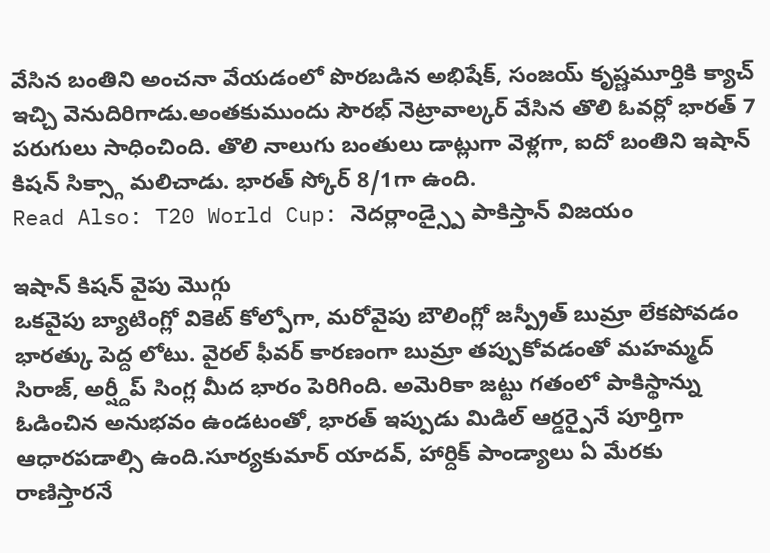వేసిన బంతిని అంచనా వేయడంలో పొరబడిన అభిషేక్, సంజయ్ కృష్ణమూర్తికి క్యాచ్ ఇచ్చి వెనుదిరిగాడు.అంతకుముందు సౌరభ్ నెట్రావాల్కర్ వేసిన తొలి ఓవర్లో భారత్ 7 పరుగులు సాధించింది. తొలి నాలుగు బంతులు డాట్లుగా వెళ్లగా, ఐదో బంతిని ఇషాన్ కిషన్ సిక్స్గా మలిచాడు. భారత్ స్కోర్ 8/1గా ఉంది.
Read Also: T20 World Cup: నెదర్లాండ్స్పై పాకిస్తాన్ విజయం

ఇషాన్ కిషన్ వైపు మొగ్గు
ఒకవైపు బ్యాటింగ్లో వికెట్ కోల్పోగా, మరోవైపు బౌలింగ్లో జస్ప్రీత్ బుమ్రా లేకపోవడం భారత్కు పెద్ద లోటు. వైరల్ ఫీవర్ కారణంగా బుమ్రా తప్పుకోవడంతో మహమ్మద్ సిరాజ్, అర్ష్దీప్ సింగ్ల మీద భారం పెరిగింది. అమెరికా జట్టు గతంలో పాకిస్థాన్ను ఓడించిన అనుభవం ఉండటంతో, భారత్ ఇప్పుడు మిడిల్ ఆర్డర్పైనే పూర్తిగా ఆధారపడాల్సి ఉంది.సూర్యకుమార్ యాదవ్, హార్దిక్ పాండ్యాలు ఏ మేరకు రాణిస్తారనే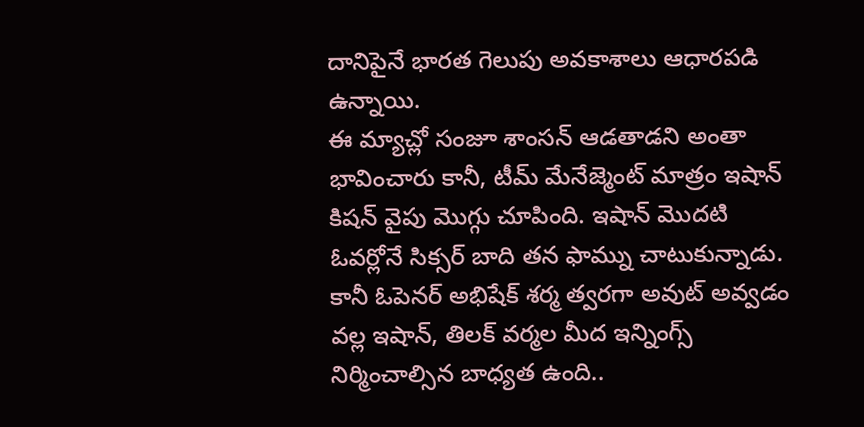దానిపైనే భారత గెలుపు అవకాశాలు ఆధారపడి ఉన్నాయి.
ఈ మ్యాచ్లో సంజూ శాంసన్ ఆడతాడని అంతా భావించారు కానీ, టీమ్ మేనేజ్మెంట్ మాత్రం ఇషాన్ కిషన్ వైపు మొగ్గు చూపింది. ఇషాన్ మొదటి ఓవర్లోనే సిక్సర్ బాది తన ఫామ్ను చాటుకున్నాడు. కానీ ఓపెనర్ అభిషేక్ శర్మ త్వరగా అవుట్ అవ్వడం వల్ల ఇషాన్, తిలక్ వర్మల మీద ఇన్నింగ్స్ నిర్మించాల్సిన బాధ్యత ఉంది..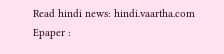Read hindi news: hindi.vaartha.com
Epaper :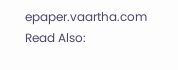epaper.vaartha.com
Read Also: